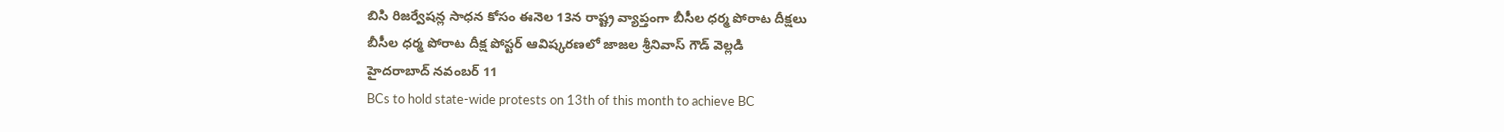బిసి రిజర్వేషన్ల సాధన కోసం ఈనెల 13న రాష్ట్ర వ్యాప్తంగా బీసీల ధర్మ పోరాట దీక్షలు
బీసీల ధర్మ పోరాట దీక్ష పోస్టర్ ఆవిష్కరణలో జాజల శ్రీనివాస్ గౌడ్ వెల్లడి
హైదరాబాద్ నవంబర్ 11
BCs to hold state-wide protests on 13th of this month to achieve BC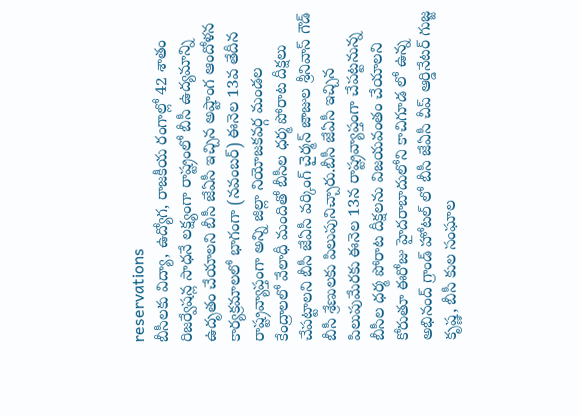reservations
బీసీలకు విద్యా, ఉద్యోగ, రాజకీయ రంగాల్లో 42 శాతం రిజర్వేషన్ల సాధనే లక్ష్యంగా రాష్ట్రంలో బీసీ ఉద్యమాన్ని ఉదృతం చేయాలని బీసీ జేఏసీ ఇచ్చిన అష్టాంగ ఆందోళన కార్యక్రమాలలో భాగంగా (నవంబర్) ఈనెల 13వ తేదీన రాష్ట్రవ్యాప్తంగా అన్ని జిల్లా నియోజకవర్గ మండల కేంద్రాలలో వేలాధీ మందితో బీసీల ధర్మ పోరాట దీక్షలు చేపట్టాలని బీసీ జేఏసీ వర్కింగ్ చైర్మన్ జాజుల శ్రీనివాస్ గౌడ్ బీసీ శ్రేణులకు పిలుపునిచ్చారు.బీసీ జేఏసీ ఇచ్చిన పిలుపుమేరకు ఈనెల 13న రాష్ట్రవ్యాప్తంగా చేపట్టనున్న బీసీల ధర్మ పోరాట దీక్షలను విజయవంతం చేయాలని కోరుతూ ఈరోజు హైదరాబాదులోని కాచిగూడ లో ఉన్న అభినంద్ గ్రాండ్ హోటల్ లో బీసీ జేఏసీ చీప్ ఆర్డినేటర్ గుజ్జ కృష్ణ, బీసీ కుల సంఘాల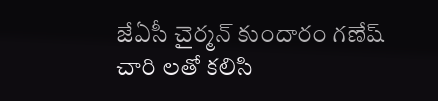జేఏసీ చైర్మన్ కుందారం గణేష్ చారి లతో కలిసి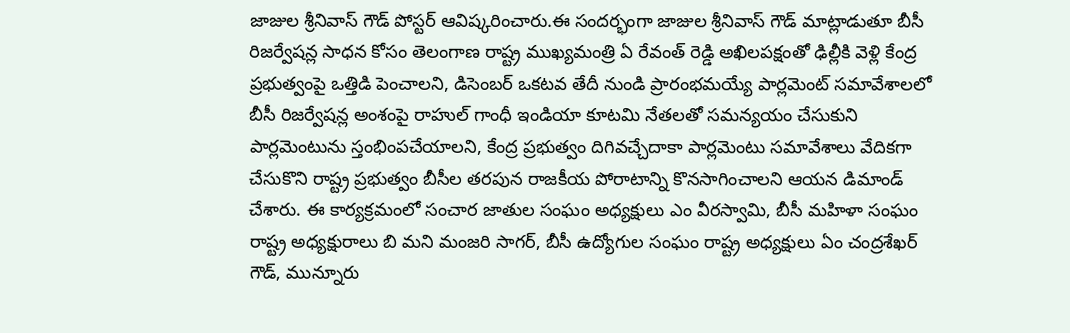జాజుల శ్రీనివాస్ గౌడ్ పోస్టర్ ఆవిష్కరించారు.ఈ సందర్భంగా జాజుల శ్రీనివాస్ గౌడ్ మాట్లాడుతూ బీసీ రిజర్వేషన్ల సాధన కోసం తెలంగాణ రాష్ట్ర ముఖ్యమంత్రి ఏ రేవంత్ రెడ్డి అఖిలపక్షంతో ఢిల్లీకి వెళ్లి కేంద్ర ప్రభుత్వంపై ఒత్తిడి పెంచాలని, డిసెంబర్ ఒకటవ తేదీ నుండి ప్రారంభమయ్యే పార్లమెంట్ సమావేశాలలో బీసీ రిజర్వేషన్ల అంశంపై రాహుల్ గాంధీ ఇండియా కూటమి నేతలతో సమన్యయం చేసుకుని పార్లమెంటును స్తంభింపచేయాలని, కేంద్ర ప్రభుత్వం దిగివచ్చేదాకా పార్లమెంటు సమావేశాలు వేదికగా చేసుకొని రాష్ట్ర ప్రభుత్వం బీసీల తరపున రాజకీయ పోరాటాన్ని కొనసాగించాలని ఆయన డిమాండ్ చేశారు. ఈ కార్యక్రమంలో సంచార జాతుల సంఘం అధ్యక్షులు ఎం వీరస్వామి, బీసీ మహిళా సంఘం రాష్ట్ర అధ్యక్షురాలు బి మని మంజరి సాగర్, బీసీ ఉద్యోగుల సంఘం రాష్ట్ర అధ్యక్షులు ఏం చంద్రశేఖర్ గౌడ్, మున్నూరు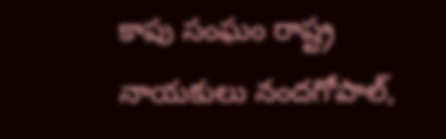కాపు సంఘం రాష్ట్ర నాయకులు నందగోపాల్,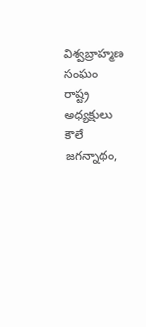విశ్వబ్రాహ్మణ సంఘం రాష్ట్ర అధ్యక్షులు కౌలే జగన్నాథం,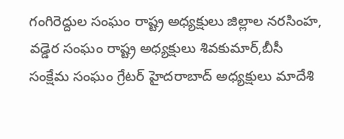గంగిరెద్దుల సంఘం రాష్ట్ర అధ్యక్షులు జిల్లాల నరసింహ, వడ్డెర సంఘం రాష్ట్ర అధ్యక్షులు శివకుమార్,బీసీ సంక్షేమ సంఘం గ్రేటర్ హైదరాబాద్ అధ్యక్షులు మాదేశి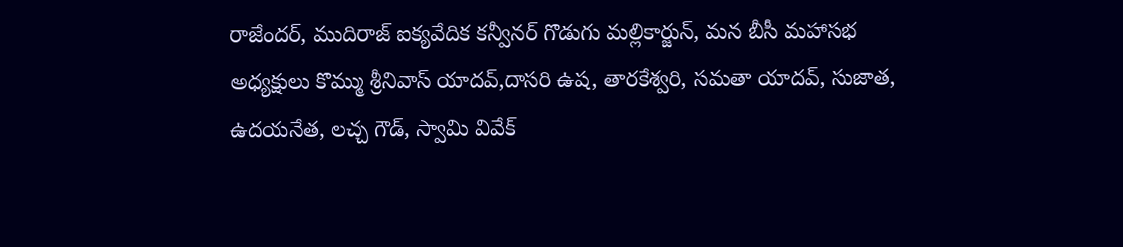రాజేందర్, ముదిరాజ్ ఐక్యవేదిక కన్వీనర్ గొడుగు మల్లికార్జున్, మన బీసీ మహాసభ అధ్యక్షులు కొమ్ము శ్రీనివాస్ యాదవ్,దాసరి ఉష, తారకేశ్వరి, సమతా యాదవ్, సుజాత, ఉదయనేత, లచ్చ గౌడ్, స్వామి వివేక్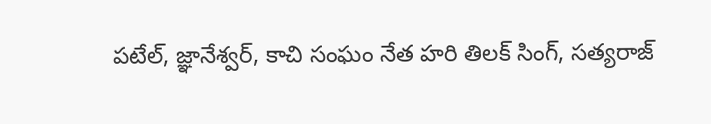పటేల్, జ్ఞానేశ్వర్, కాచి సంఘం నేత హరి తిలక్ సింగ్, సత్యరాజ్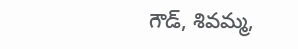గౌడ్, శివమ్మ,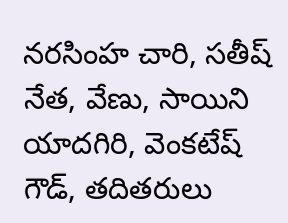నరసింహ చారి, సతీష్ నేత, వేణు, సాయిని యాదగిరి, వెంకటేష్ గౌడ్, తదితరులు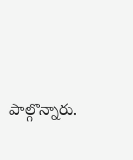పాల్గొన్నారు.